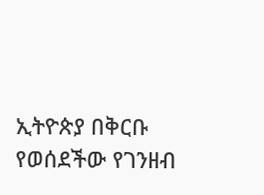ኢትዮጵያ በቅርቡ የወሰደችው የገንዘብ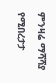ምንዛሬ ማሻሻያ የሚበረታታ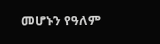መሆኑን የዓለም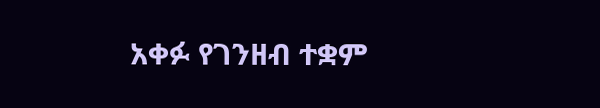አቀፉ የገንዘብ ተቋም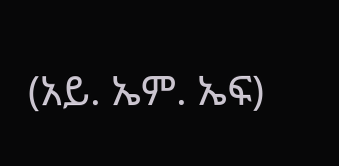(አይ. ኤም. ኤፍ)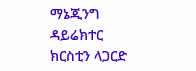ማኔጂንግ ዳይሬክተር ክርስቲን ላጋርድ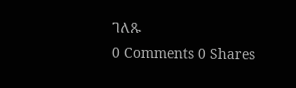ገለጹ
0 Comments 0 Shares